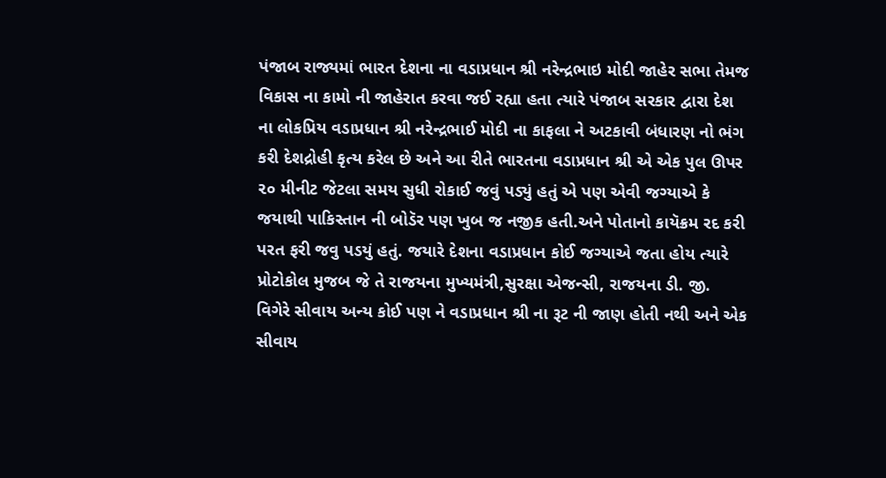પંજાબ રાજ્યમાં ભારત દેશના ના વડાપ્રધાન શ્રી નરેન્દ્રભાઇ મોદી જાહેર સભા તેમજ વિકાસ ના કામો ની જાહેરાત કરવા જઈ રહ્યા હતા ત્યારે પંજાબ સરકાર દ્વારા દેશ ના લોકપ્રિય વડાપ્રધાન શ્રી નરેન્દ્રભાઈ મોદી ના કાફલા ને અટકાવી બંધારણ નો ભંગ કરી દેશદ્રોહી કૃત્ય કરેલ છે અને આ રીતે ભારતના વડાપ્રધાન શ્રી એ એક પુલ ઊપર ૨૦ મીનીટ જેટલા સમય સુધી રોકાઈ જવું પડ્યું હતું એ પણ એવી જગ્યાએ કે જયાથી પાકિસ્તાન ની બોડૅર પણ ખુબ જ નજીક હતી.અને પોતાનો કાયૅક્રમ રદ કરી પરત ફરી જવુ પડયું હતું. જયારે દેશના વડાપ્રધાન કોઈ જગ્યાએ જતા હોય ત્યારે પ્રોટોકોલ મુજબ જે તે રાજયના મુખ્યમંત્રી,સુરક્ષા એજન્સી, રાજયના ડી. જી. વિગેરે સીવાય અન્ય કોઈ પણ ને વડાપ્રધાન શ્રી ના રૂટ ની જાણ હોતી નથી અને એક સીવાય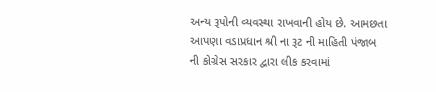અન્ય રૂપોની વ્યવસ્થા રાખવાની હોય છે. આમછતા આપણા વડાપ્રધાન શ્રી ના રૂટ ની માહિતી પંજાબ ની કોગ્રેસ સરકાર દ્વારા લીક કરવામાં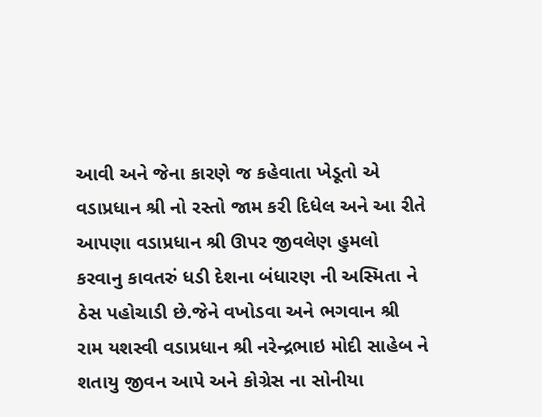આવી અને જેના કારણે જ કહેવાતા ખેડૂતો એ વડાપ્રધાન શ્રી નો રસ્તો જામ કરી દિધેલ અને આ રીતે આપણા વડાપ્રધાન શ્રી ઊપર જીવલેણ હુમલો કરવાનુ કાવતરું ધડી દેશના બંધારણ ની અસ્મિતા ને ઠેસ પહોચાડી છે.જેને વખોડવા અને ભગવાન શ્રી રામ યશસ્વી વડાપ્રધાન શ્રી નરેન્દ્રભાઇ મોદી સાહેબ ને શતાયુ જીવન આપે અને કોગ્રેસ ના સોનીયા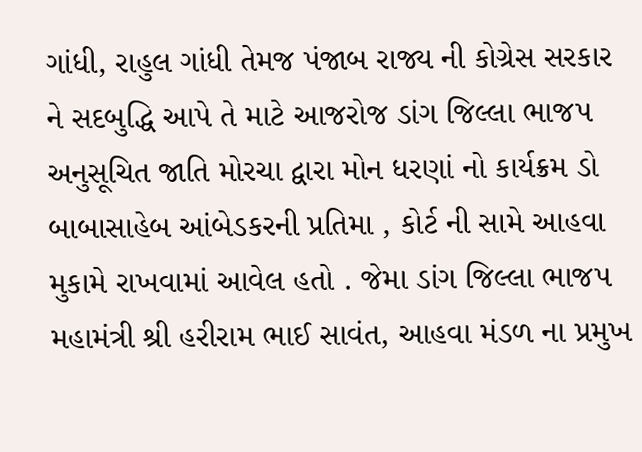ગાંધી, રાહુલ ગાંધી તેમજ પંજાબ રાજ્ય ની કોગ્રેસ સરકાર ને સદબુદ્ધિ આપે તે માટે આજરોજ ડાંગ જિલ્લા ભાજપ અનુસૂચિત જાતિ મોરચા દ્વારા મોન ધરણાં નો કાર્યક્રમ ડો બાબાસાહેબ આંબેડકરની પ્રતિમા , કોર્ટ ની સામે આહવા મુકામે રાખવામાં આવેલ હતો . જેમા ડાંગ જિલ્લા ભાજપ મહામંત્રી શ્રી હરીરામ ભાઈ સાવંત, આહવા મંડળ ના પ્રમુખ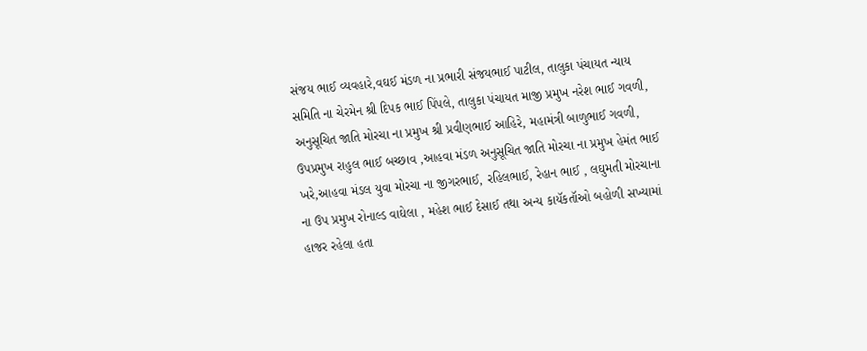સંજય ભાઈ વ્યવહારે,વઘઈ મંડળ ના પ્રભારી સંજયભાઈ પાટીલ, તાલુકા પંચાયત ન્યાય સમિતિ ના ચેરમેન શ્રી દિપક ભાઈ પિંપલે, તાલુકા પંચાયત માજી પ્રમુખ નરેશ ભાઈ ગવળી, અનુસૂચિત જાતિ મોરચા ના પ્રમુખ શ્રી પ્રવીણભાઈ આહિરે, મહામંત્રી બાળુભાઈ ગવળી, ઉપપ્રમુખ રાહુલ ભાઈ બચ્છાવ ,આહવા મંડળ અનુસૂચિત જાતિ મોરચા ના પ્રમુખ હેમંત ભાઈ ખરે,આહવા મંડલ યુવા મોરચા ના જીગરભાઈ, રહિલભાઈ, રેહાન ભાઈ , લઘુમતી મોરચાના ના ઉપ પ્રમુખ રોનાલ્ડ વાઘેલા , મહેશ ભાઈ દેસાઈ તથા અન્ય કાયૅકતૉઓ બહોળી સખ્યામાં હાજર રહેલા હતા